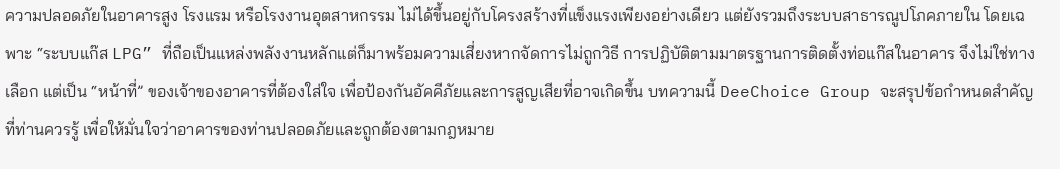ความปลอดภัยในอาคารสูง โรงแรม หรือโรงงานอุตสาหกรรม ไม่ได้ขึ้นอยู่กับโครงสร้างที่แข็งแรงเพียงอย่างเดียว แต่ยังรวมถึงระบบสาธารณูปโภคภายใน โดยเฉพาะ “ระบบแก๊ส LPG” ที่ถือเป็นแหล่งพลังงานหลักแต่ก็มาพร้อมความเสี่ยงหากจัดการไม่ถูกวิธี การปฏิบัติตามมาตรฐานการติดตั้งท่อแก๊สในอาคาร จึงไม่ใช่ทางเลือก แต่เป็น “หน้าที่” ของเจ้าของอาคารที่ต้องใส่ใจ เพื่อป้องกันอัคคีภัยและการสูญเสียที่อาจเกิดขึ้น บทความนี้ DeeChoice Group จะสรุปข้อกำหนดสำคัญที่ท่านควรรู้ เพื่อให้มั่นใจว่าอาคารของท่านปลอดภัยและถูกต้องตามกฎหมาย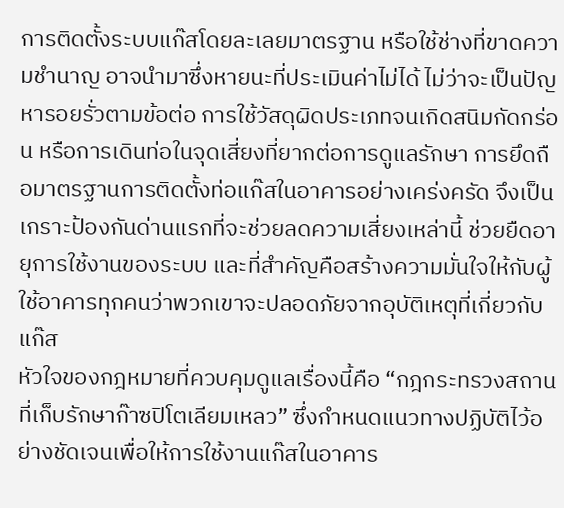การติดตั้งระบบแก๊สโดยละเลยมาตรฐาน หรือใช้ช่างที่ขาดความชำนาญ อาจนำมาซึ่งหายนะที่ประเมินค่าไม่ได้ ไม่ว่าจะเป็นปัญหารอยรั่วตามข้อต่อ การใช้วัสดุผิดประเภทจนเกิดสนิมกัดกร่อน หรือการเดินท่อในจุดเสี่ยงที่ยากต่อการดูแลรักษา การยึดถือมาตรฐานการติดตั้งท่อแก๊สในอาคารอย่างเคร่งครัด จึงเป็นเกราะป้องกันด่านแรกที่จะช่วยลดความเสี่ยงเหล่านี้ ช่วยยืดอายุการใช้งานของระบบ และที่สำคัญคือสร้างความมั่นใจให้กับผู้ใช้อาคารทุกคนว่าพวกเขาจะปลอดภัยจากอุบัติเหตุที่เกี่ยวกับแก๊ส
หัวใจของกฎหมายที่ควบคุมดูแลเรื่องนี้คือ “กฎกระทรวงสถานที่เก็บรักษาก๊าซปิโตเลียมเหลว” ซึ่งกำหนดแนวทางปฏิบัติไว้อย่างชัดเจนเพื่อให้การใช้งานแก๊สในอาคาร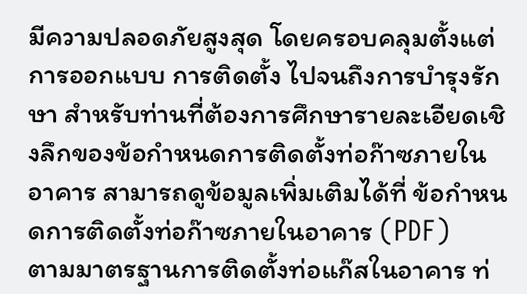มีความปลอดภัยสูงสุด โดยครอบคลุมตั้งแต่การออกแบบ การติดตั้ง ไปจนถึงการบำรุงรักษา สำหรับท่านที่ต้องการศึกษารายละเอียดเชิงลึกของข้อกำหนดการติดตั้งท่อก๊าซภายในอาคาร สามารถดูข้อมูลเพิ่มเติมได้ที่ ข้อกำหนดการติดตั้งท่อก๊าซภายในอาคาร (PDF)
ตามมาตรฐานการติดตั้งท่อแก๊สในอาคาร ท่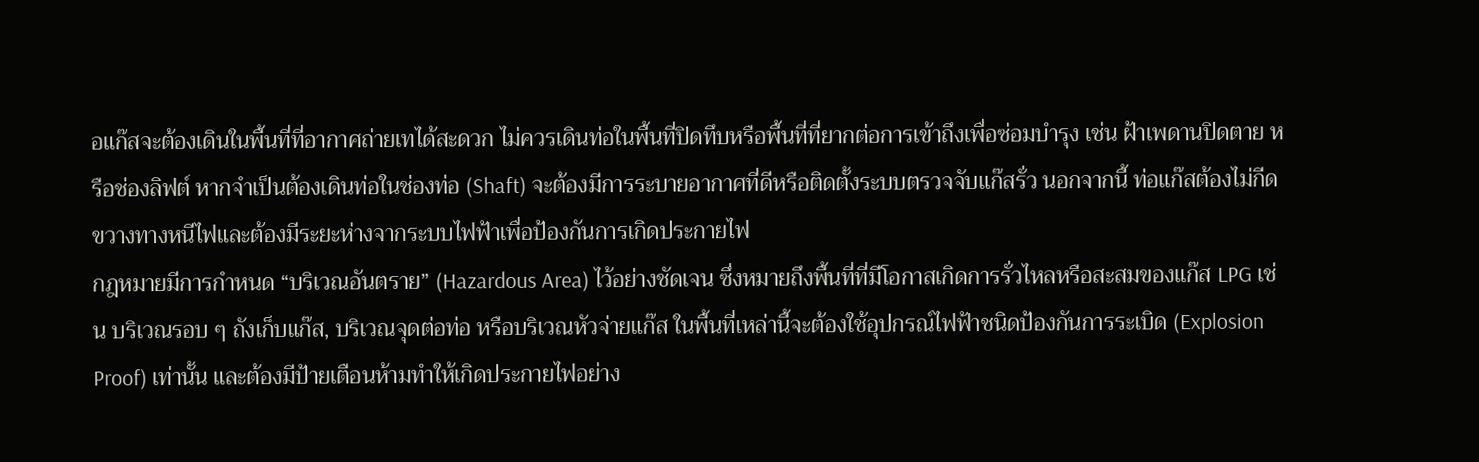อแก๊สจะต้องเดินในพื้นที่ที่อากาศถ่ายเทได้สะดวก ไม่ควรเดินท่อในพื้นที่ปิดทึบหรือพื้นที่ที่ยากต่อการเข้าถึงเพื่อซ่อมบำรุง เช่น ฝ้าเพดานปิดตาย หรือช่องลิฟต์ หากจำเป็นต้องเดินท่อในช่องท่อ (Shaft) จะต้องมีการระบายอากาศที่ดีหรือติดตั้งระบบตรวจจับแก๊สรั่ว นอกจากนี้ ท่อแก๊สต้องไม่กีดขวางทางหนีไฟและต้องมีระยะห่างจากระบบไฟฟ้าเพื่อป้องกันการเกิดประกายไฟ
กฎหมายมีการกำหนด “บริเวณอันตราย” (Hazardous Area) ไว้อย่างชัดเจน ซึ่งหมายถึงพื้นที่ที่มีโอกาสเกิดการรั่วไหลหรือสะสมของแก๊ส LPG เช่น บริเวณรอบ ๆ ถังเก็บแก๊ส, บริเวณจุดต่อท่อ หรือบริเวณหัวจ่ายแก๊ส ในพื้นที่เหล่านี้จะต้องใช้อุปกรณ์ไฟฟ้าชนิดป้องกันการระเบิด (Explosion Proof) เท่านั้น และต้องมีป้ายเตือนห้ามทำให้เกิดประกายไฟอย่าง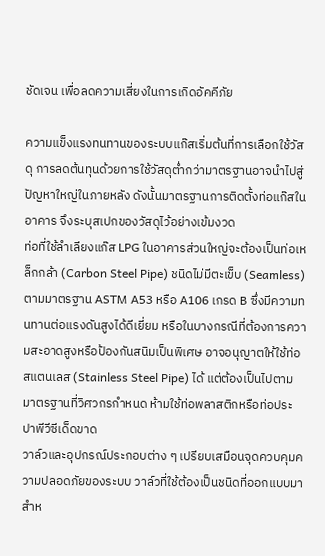ชัดเจน เพื่อลดความเสี่ยงในการเกิดอัคคีภัย

ความแข็งแรงทนทานของระบบแก๊สเริ่มต้นที่การเลือกใช้วัสดุ การลดต้นทุนด้วยการใช้วัสดุต่ำกว่ามาตรฐานอาจนำไปสู่ปัญหาใหญ่ในภายหลัง ดังนั้นมาตรฐานการติดตั้งท่อแก๊สในอาคาร จึงระบุสเปกของวัสดุไว้อย่างเข้มงวด
ท่อที่ใช้ลำเลียงแก๊ส LPG ในอาคารส่วนใหญ่จะต้องเป็นท่อเหล็กกล้า (Carbon Steel Pipe) ชนิดไม่มีตะเข็บ (Seamless) ตามมาตรฐาน ASTM A53 หรือ A106 เกรด B ซึ่งมีความทนทานต่อแรงดันสูงได้ดีเยี่ยม หรือในบางกรณีที่ต้องการความสะอาดสูงหรือป้องกันสนิมเป็นพิเศษ อาจอนุญาตให้ใช้ท่อสแตนเลส (Stainless Steel Pipe) ได้ แต่ต้องเป็นไปตามมาตรฐานที่วิศวกรกำหนด ห้ามใช้ท่อพลาสติกหรือท่อประปาพีวีซีเด็ดขาด
วาล์วและอุปกรณ์ประกอบต่าง ๆ เปรียบเสมือนจุดควบคุมความปลอดภัยของระบบ วาล์วที่ใช้ต้องเป็นชนิดที่ออกแบบมาสำห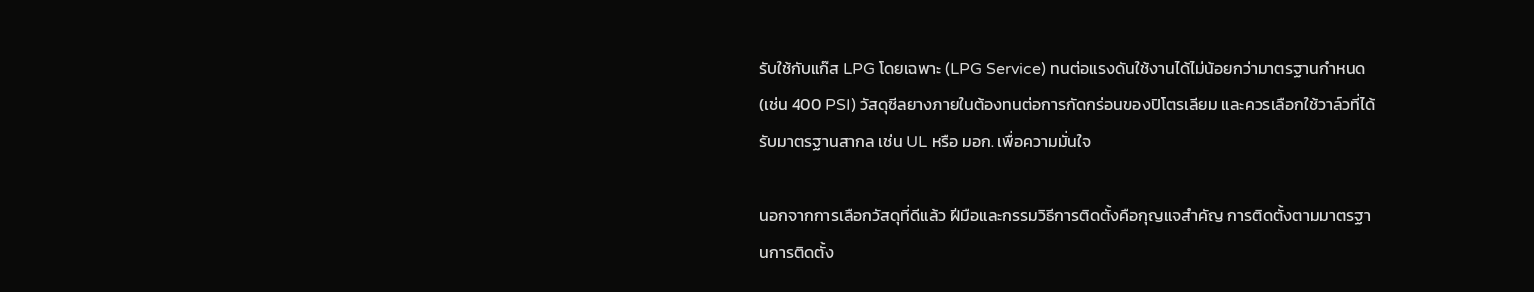รับใช้กับแก๊ส LPG โดยเฉพาะ (LPG Service) ทนต่อแรงดันใช้งานได้ไม่น้อยกว่ามาตรฐานกำหนด (เช่น 400 PSI) วัสดุซีลยางภายในต้องทนต่อการกัดกร่อนของปิโตรเลียม และควรเลือกใช้วาล์วที่ได้รับมาตรฐานสากล เช่น UL หรือ มอก. เพื่อความมั่นใจ

นอกจากการเลือกวัสดุที่ดีแล้ว ฝีมือและกรรมวิธีการติดตั้งคือกุญแจสำคัญ การติดตั้งตามมาตรฐานการติดตั้ง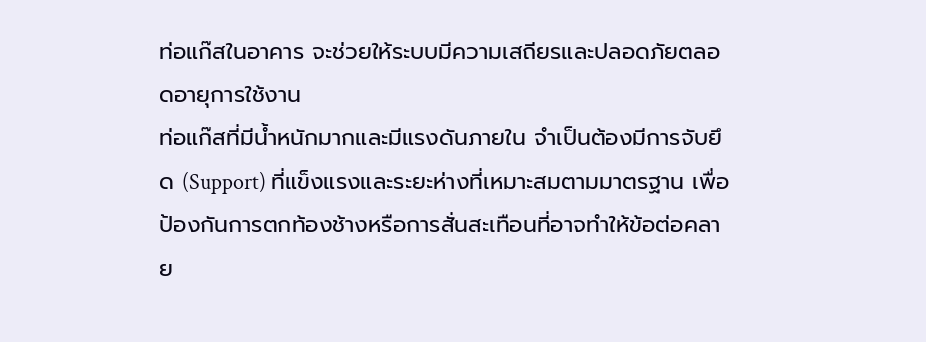ท่อแก๊สในอาคาร จะช่วยให้ระบบมีความเสถียรและปลอดภัยตลอดอายุการใช้งาน
ท่อแก๊สที่มีน้ำหนักมากและมีแรงดันภายใน จำเป็นต้องมีการจับยึด (Support) ที่แข็งแรงและระยะห่างที่เหมาะสมตามมาตรฐาน เพื่อป้องกันการตกท้องช้างหรือการสั่นสะเทือนที่อาจทำให้ข้อต่อคลาย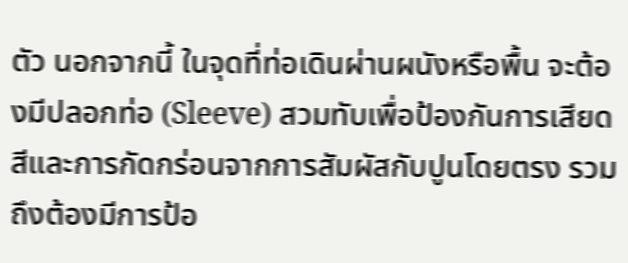ตัว นอกจากนี้ ในจุดที่ท่อเดินผ่านผนังหรือพื้น จะต้องมีปลอกท่อ (Sleeve) สวมทับเพื่อป้องกันการเสียดสีและการกัดกร่อนจากการสัมผัสกับปูนโดยตรง รวมถึงต้องมีการป้อ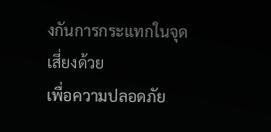งกันการกระแทกในจุดเสี่ยงด้วย
เพื่อความปลอดภัย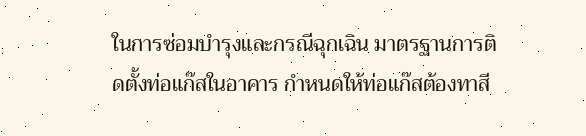ในการซ่อมบำรุงและกรณีฉุกเฉิน มาตรฐานการติดตั้งท่อแก๊สในอาคาร กำหนดให้ท่อแก๊สต้องทาสี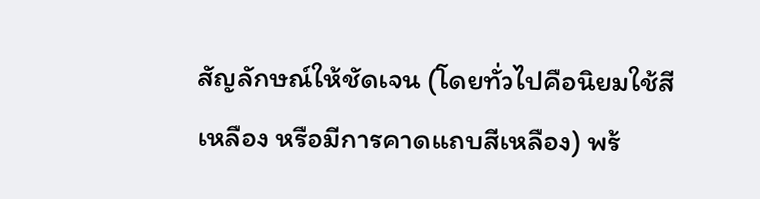สัญลักษณ์ให้ชัดเจน (โดยทั่วไปคือนิยมใช้สีเหลือง หรือมีการคาดแถบสีเหลือง) พร้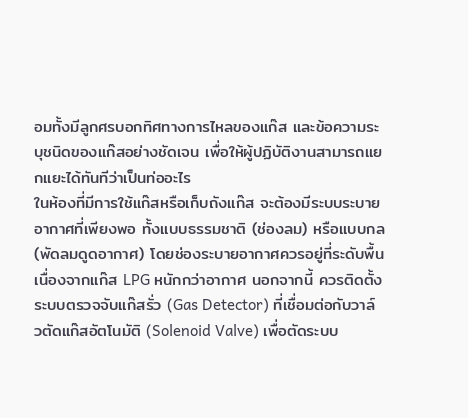อมทั้งมีลูกศรบอกทิศทางการไหลของแก๊ส และข้อความระบุชนิดของแก๊สอย่างชัดเจน เพื่อให้ผู้ปฏิบัติงานสามารถแยกแยะได้ทันทีว่าเป็นท่ออะไร
ในห้องที่มีการใช้แก๊สหรือเก็บถังแก๊ส จะต้องมีระบบระบายอากาศที่เพียงพอ ทั้งแบบธรรมชาติ (ช่องลม) หรือแบบกล (พัดลมดูดอากาศ) โดยช่องระบายอากาศควรอยู่ที่ระดับพื้นเนื่องจากแก๊ส LPG หนักกว่าอากาศ นอกจากนี้ ควรติดตั้งระบบตรวจจับแก๊สรั่ว (Gas Detector) ที่เชื่อมต่อกับวาล์วตัดแก๊สอัตโนมัติ (Solenoid Valve) เพื่อตัดระบบ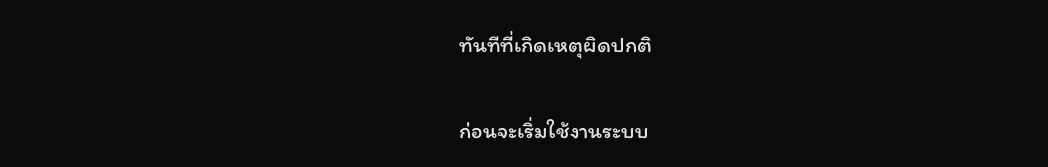ทันทีที่เกิดเหตุผิดปกติ

ก่อนจะเริ่มใช้งานระบบ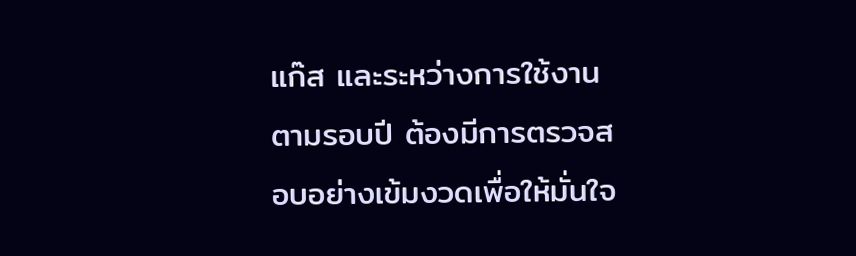แก๊ส และระหว่างการใช้งานตามรอบปี ต้องมีการตรวจสอบอย่างเข้มงวดเพื่อให้มั่นใจ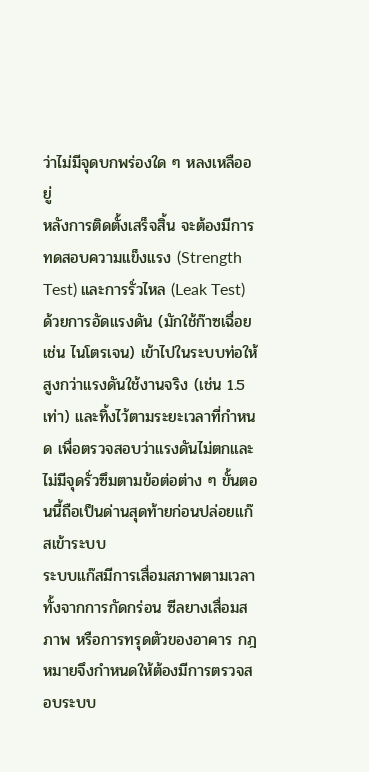ว่าไม่มีจุดบกพร่องใด ๆ หลงเหลืออยู่
หลังการติดตั้งเสร็จสิ้น จะต้องมีการทดสอบความแข็งแรง (Strength Test) และการรั่วไหล (Leak Test) ด้วยการอัดแรงดัน (มักใช้ก๊าซเฉื่อย เช่น ไนโตรเจน) เข้าไปในระบบท่อให้สูงกว่าแรงดันใช้งานจริง (เช่น 1.5 เท่า) และทิ้งไว้ตามระยะเวลาที่กำหนด เพื่อตรวจสอบว่าแรงดันไม่ตกและไม่มีจุดรั่วซึมตามข้อต่อต่าง ๆ ขั้นตอนนี้ถือเป็นด่านสุดท้ายก่อนปล่อยแก๊สเข้าระบบ
ระบบแก๊สมีการเสื่อมสภาพตามเวลา ทั้งจากการกัดกร่อน ซีลยางเสื่อมสภาพ หรือการทรุดตัวของอาคาร กฎหมายจึงกำหนดให้ต้องมีการตรวจสอบระบบ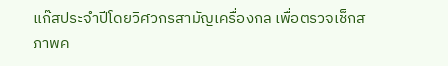แก๊สประจำปีโดยวิศวกรสามัญเครื่องกล เพื่อตรวจเช็กสภาพค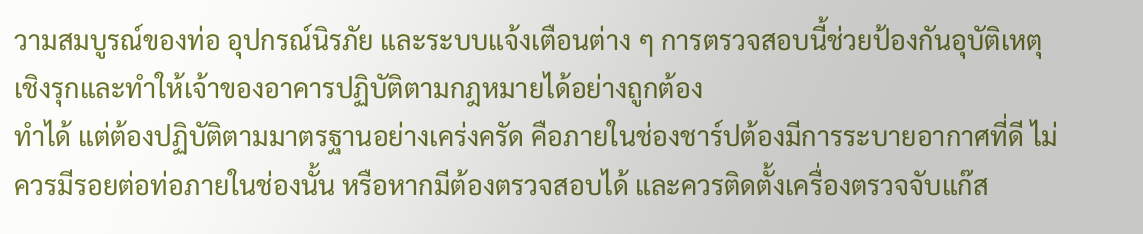วามสมบูรณ์ของท่อ อุปกรณ์นิรภัย และระบบแจ้งเตือนต่าง ๆ การตรวจสอบนี้ช่วยป้องกันอุบัติเหตุเชิงรุกและทำให้เจ้าของอาคารปฏิบัติตามกฎหมายได้อย่างถูกต้อง
ทำได้ แต่ต้องปฏิบัติตามมาตรฐานอย่างเคร่งครัด คือภายในช่องชาร์ปต้องมีการระบายอากาศที่ดี ไม่ควรมีรอยต่อท่อภายในช่องนั้น หรือหากมีต้องตรวจสอบได้ และควรติดตั้งเครื่องตรวจจับแก๊ส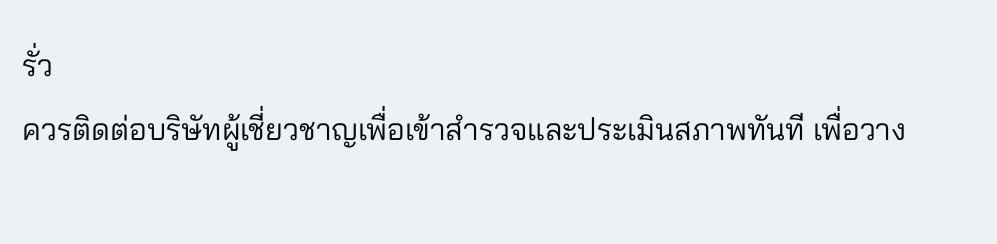รั่ว
ควรติดต่อบริษัทผู้เชี่ยวชาญเพื่อเข้าสำรวจและประเมินสภาพทันที เพื่อวาง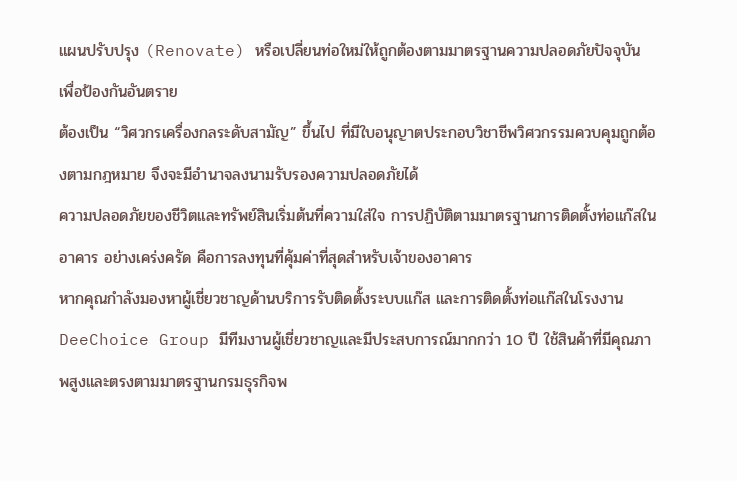แผนปรับปรุง (Renovate) หรือเปลี่ยนท่อใหม่ให้ถูกต้องตามมาตรฐานความปลอดภัยปัจจุบัน เพื่อป้องกันอันตราย
ต้องเป็น “วิศวกรเครื่องกลระดับสามัญ” ขึ้นไป ที่มีใบอนุญาตประกอบวิชาชีพวิศวกรรมควบคุมถูกต้องตามกฎหมาย จึงจะมีอำนาจลงนามรับรองความปลอดภัยได้
ความปลอดภัยของชีวิตและทรัพย์สินเริ่มต้นที่ความใส่ใจ การปฏิบัติตามมาตรฐานการติดตั้งท่อแก๊สในอาคาร อย่างเคร่งครัด คือการลงทุนที่คุ้มค่าที่สุดสำหรับเจ้าของอาคาร
หากคุณกำลังมองหาผู้เชี่ยวชาญด้านบริการรับติดตั้งระบบแก๊ส และการติดตั้งท่อแก๊สในโรงงาน DeeChoice Group มีทีมงานผู้เชี่ยวชาญและมีประสบการณ์มากกว่า 10 ปี ใช้สินค้าที่มีคุณภาพสูงและตรงตามมาตรฐานกรมธุรกิจพ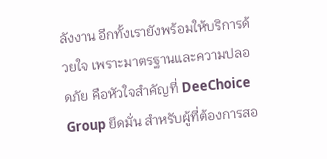ลังงาน อีกทั้งเรายังพร้อมให้บริการด้วยใจ เพราะมาตรฐานและความปลอดภัย คือหัวใจสำคัญที่ DeeChoice Group ยึดมั่น สำหรับผู้ที่ต้องการสอ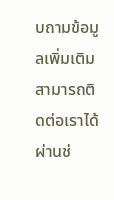บถามข้อมูลเพิ่มเติม สามารถติดต่อเราได้ผ่านช่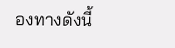องทางดังนี้